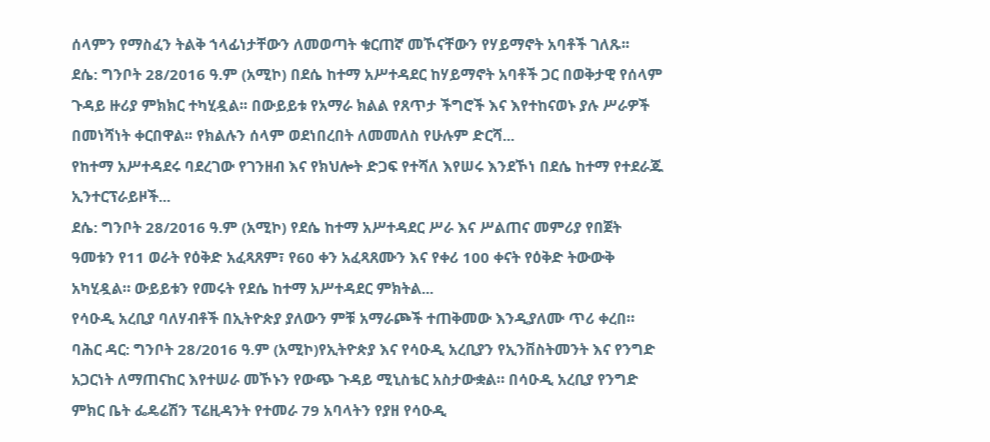ሰላምን የማስፈን ትልቅ ኀላፊነታቸውን ለመወጣት ቁርጠኛ መኾናቸውን የሃይማኖት አባቶች ገለጹ፡፡
ደሴ: ግንቦት 28/2016 ዓ.ም (አሚኮ) በደሴ ከተማ አሥተዳደር ከሃይማኖት አባቶች ጋር በወቅታዊ የሰላም ጉዳይ ዙሪያ ምክክር ተካሂዷል፡፡ በውይይቱ የአማራ ክልል የጸጥታ ችግሮች እና እየተከናወኑ ያሉ ሥራዎች በመነሻነት ቀርበዋል፡፡ የክልሉን ሰላም ወደነበረበት ለመመለስ የሁሉም ድርሻ...
የከተማ አሥተዳደሩ ባደረገው የገንዘብ እና የክህሎት ድጋፍ የተሻለ እየሠሩ እንደኾነ በደሴ ከተማ የተደራጁ ኢንተርፕራይዞች...
ደሴ: ግንቦት 28/2016 ዓ.ም (አሚኮ) የደሴ ከተማ አሥተዳደር ሥራ እና ሥልጠና መምሪያ የበጀት ዓመቱን የ11 ወራት የዕቅድ አፈጻጸም፣ የ60 ቀን አፈጻጸሙን እና የቀሪ 100 ቀናት የዕቅድ ትውውቅ አካሂዷል። ውይይቱን የመሩት የደሴ ከተማ አሥተዳደር ምክትል...
የሳዑዲ አረቢያ ባለሃብቶች በኢትዮጵያ ያለውን ምቹ አማራጮች ተጠቅመው እንዲያለሙ ጥሪ ቀረበ።
ባሕር ዳር: ግንቦት 28/2016 ዓ.ም (አሚኮ)የኢትዮጵያ እና የሳዑዲ አረቢያን የኢንቨስትመንት እና የንግድ አጋርነት ለማጠናከር እየተሠራ መኾኑን የውጭ ጉዳይ ሚኒስቴር አስታውቋል። በሳዑዲ አረቢያ የንግድ ምክር ቤት ፌዴሬሽን ፕሬዚዳንት የተመራ 79 አባላትን የያዘ የሳዑዲ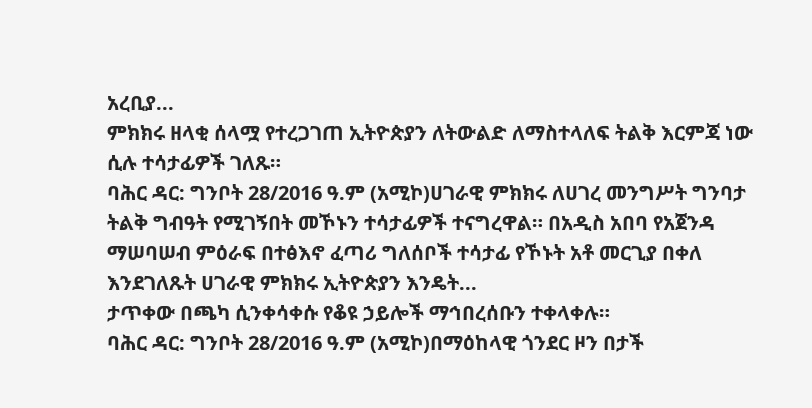አረቢያ...
ምክክሩ ዘላቂ ሰላሟ የተረጋገጠ ኢትዮጵያን ለትውልድ ለማስተላለፍ ትልቅ እርምጃ ነው ሲሉ ተሳታፊዎች ገለጹ።
ባሕር ዳር: ግንቦት 28/2016 ዓ.ም (አሚኮ)ሀገራዊ ምክክሩ ለሀገረ መንግሥት ግንባታ ትልቅ ግብዓት የሚገኝበት መኾኑን ተሳታፊዎች ተናግረዋል። በአዲስ አበባ የአጀንዳ ማሠባሠብ ምዕራፍ በተፅእኖ ፈጣሪ ግለሰቦች ተሳታፊ የኾኑት አቶ መርጊያ በቀለ እንደገለጹት ሀገራዊ ምክክሩ ኢትዮጵያን እንዴት...
ታጥቀው በጫካ ሲንቀሳቀሱ የቆዩ ኃይሎች ማኅበረሰቡን ተቀላቀሉ።
ባሕር ዳር: ግንቦት 28/2016 ዓ.ም (አሚኮ)በማዕከላዊ ጎንደር ዞን በታች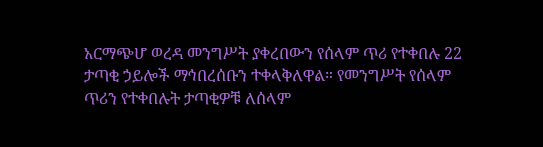አርማጭሆ ወረዳ መንግሥት ያቀረበውን የሰላም ጥሪ የተቀበሉ 22 ታጣቂ ኃይሎች ማኅበረሰቡን ተቀላቅለዋል። የመንግሥት የሰላም ጥሪን የተቀበሉት ታጣቂዎቹ ለሰላም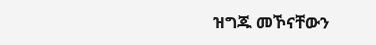ዝግጁ መኾናቸውን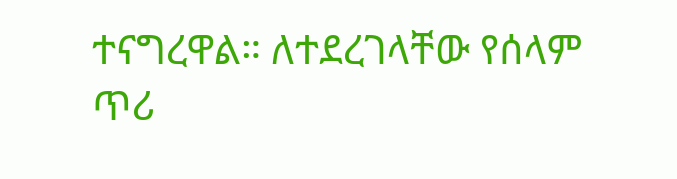ተናግረዋል። ለተደረገላቸው የሰላም ጥሪ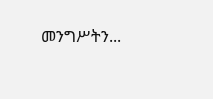መንግሥትን...